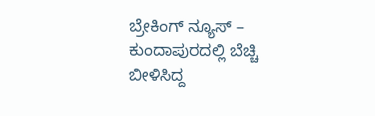ಬ್ರೇಕಿಂಗ್ ನ್ಯೂಸ್ – ಕುಂದಾಪುರದಲ್ಲಿ ಬೆಚ್ಚಿ ಬೀಳಿಸಿದ್ದ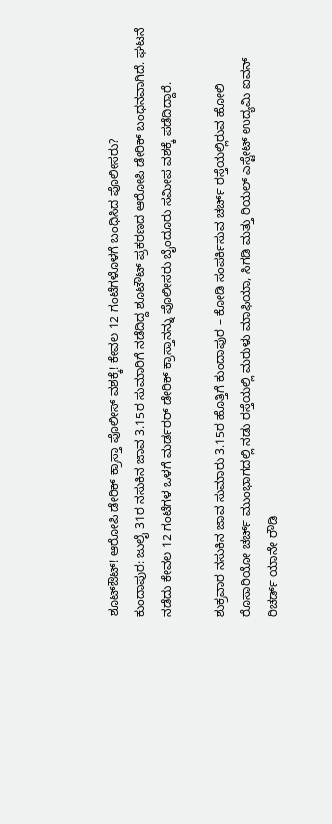ಶೂಟ್ಔಟ್! ಆರೋಪಿ ಡೇರಿಕ್ ಕ್ರಾಸ್ತಾ ಪೊಲೀಸ್ ವಶಕ್ಕೆ! ಕೇವಲ 12 ಗಂಟೆಗಳೊಳಗೆ ಬಂಧಿಸಿದ ಪೊಲೀಸರು?
ಕುಂದಾಪುರ: ಜುಲೈ 31ರ ನಸುಕಿನ ಜಾವ 3.15ರ ಸುಮಾರಿಗೆ ನಡೆದಿದ್ದ ಶೂಟೌಟ್ ಪ್ರಕರಣದ ಆರೋಪಿ ಡೇರಿಕ್ ಬಂಧನವಾಗಿದೆ. ಘಟನೆ ನಡೆದು ಕೇವಲ 12 ಗಂಟೆಗಳ ಒಳಗೆ ಮರ್ಡರರ್ ಡೇರಿಕ್ ಕ್ರಾಸ್ತಾನನ್ನು ಪೊಲೀಸರು ಬೈಂದೂರು ಸಮೀಪ ವಶಕ್ಕೆ ಪಡೆದಿದ್ದಾರೆ.

ಶುಕ್ರವಾರ ನಸುಕಿನ ಜಾವ ಸುಮಾರು 3.15ರ ಹೊತ್ತಿಗೆ ಕುಂದಾಪುರ – ಕೋಡಿ ಸಂಪರ್ಕಿಸುವ ಚರ್ಚ್ ರಸ್ತೆಯಲ್ಲಿರುವ ಹೋಲಿ ರೊಸಾರಿಯೋ ಚರ್ಚ್ ಮುಂಭಾಗದಲ್ಲಿ ನಡು ರಸ್ತೆಯಲ್ಲಿ ಮರುಳು ಮಾಫಿಯಾ, ಸಿಗಡಿ ಮತ್ತು ರಿಯಲ್ ಎಸ್ಟೇಟ್ ಉದ್ಯಮಿ ಐವನ್ ರಿಚರ್ಡ್ ಯಾನೇ ರೌಡಿ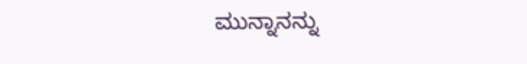ಮುನ್ನಾನನ್ನು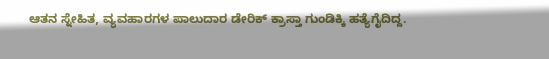ಆತನ ಸ್ನೇಹಿತ, ವ್ಯವಹಾರಗಳ ಪಾಲುದಾರ ಡೇರಿಕ್ ಕ್ರಾಸ್ತಾ ಗುಂಡಿಕ್ಕಿ ಹತ್ಯೆಗೈದಿದ್ದ.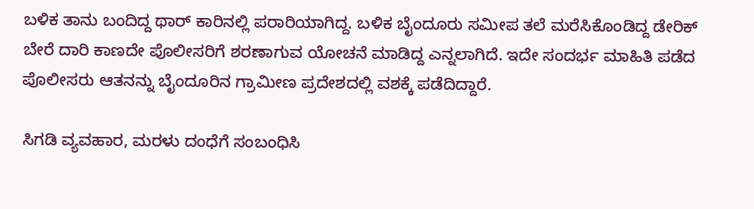ಬಳಿಕ ತಾನು ಬಂದಿದ್ದ ಥಾರ್ ಕಾರಿನಲ್ಲಿ ಪರಾರಿಯಾಗಿದ್ದ. ಬಳಿಕ ಬೈಂದೂರು ಸಮೀಪ ತಲೆ ಮರೆಸಿಕೊಂಡಿದ್ದ ಡೇರಿಕ್ ಬೇರೆ ದಾರಿ ಕಾಣದೇ ಪೊಲೀಸರಿಗೆ ಶರಣಾಗುವ ಯೋಚನೆ ಮಾಡಿದ್ದ ಎನ್ನಲಾಗಿದೆ. ಇದೇ ಸಂದರ್ಭ ಮಾಹಿತಿ ಪಡೆದ ಪೊಲೀಸರು ಆತನನ್ನು ಬೈಂದೂರಿನ ಗ್ರಾಮೀಣ ಪ್ರದೇಶದಲ್ಲಿ ವಶಕ್ಕೆ ಪಡೆದಿದ್ದಾರೆ.

ಸಿಗಡಿ ವ್ಯವಹಾರ, ಮರಳು ದಂಧೆಗೆ ಸಂಬಂಧಿಸಿ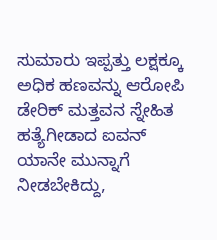ಸುಮಾರು ಇಪ್ಪತ್ತು ಲಕ್ಷಕ್ಕೂ ಅಧಿಕ ಹಣವನ್ನು ಆರೋಪಿ ಡೇರಿಕ್ ಮತ್ತವನ ಸ್ನೇಹಿತ ಹತ್ಯೆಗೀಡಾದ ಐವನ್ ಯಾನೇ ಮುನ್ನಾಗೆ ನೀಡಬೇಕಿದ್ದು,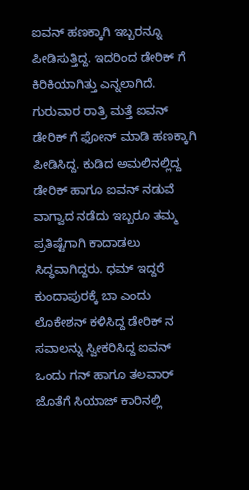ಐವನ್ ಹಣಕ್ಕಾಗಿ ಇಬ್ಬರನ್ನೂ ಪೀಡಿಸುತ್ತಿದ್ದ. ಇದರಿಂದ ಡೇರಿಕ್ ಗೆ ಕಿರಿಕಿಯಾಗಿತ್ತು ಎನ್ನಲಾಗಿದೆ. ಗುರುವಾರ ರಾತ್ರಿ ಮತ್ತೆ ಐವನ್ ಡೇರಿಕ್ ಗೆ ಫೋನ್ ಮಾಡಿ ಹಣಕ್ಕಾಗಿ ಪೀಡಿಸಿದ್ದ. ಕುಡಿದ ಅಮಲಿನಲ್ಲಿದ್ದ ಡೇರಿಕ್ ಹಾಗೂ ಐವನ್ ನಡುವೆ ವಾಗ್ವಾದ ನಡೆದು ಇಬ್ಬರೂ ತಮ್ಮ ಪ್ರತಿಷ್ಟೆಗಾಗಿ ಕಾದಾಡಲು ಸಿದ್ಧವಾಗಿದ್ದರು. ಧಮ್ ಇದ್ದರೆ ಕುಂದಾಪುರಕ್ಕೆ ಬಾ ಎಂದು ಲೊಕೇಶನ್ ಕಳಿಸಿದ್ದ ಡೇರಿಕ್ ನ ಸವಾಲನ್ನು ಸ್ವೀಕರಿಸಿದ್ದ ಐವನ್ ಒಂದು ಗನ್ ಹಾಗೂ ತಲವಾರ್ ಜೊತೆಗೆ ಸಿಯಾಜ್ ಕಾರಿನಲ್ಲಿ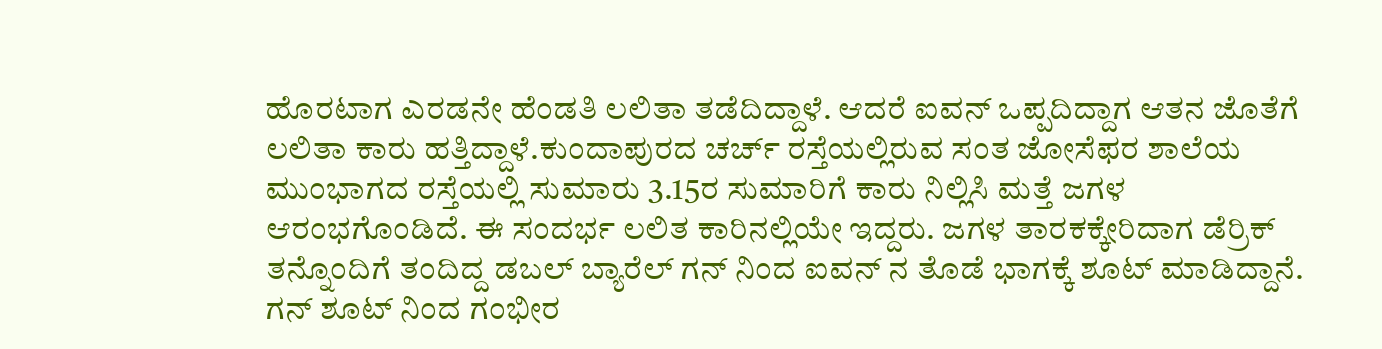ಹೊರಟಾಗ ಎರಡನೇ ಹೆಂಡತಿ ಲಲಿತಾ ತಡೆದಿದ್ದಾಳೆ. ಆದರೆ ಐವನ್ ಒಪ್ಪದಿದ್ದಾಗ ಆತನ ಜೊತೆಗೆ ಲಲಿತಾ ಕಾರು ಹತ್ತಿದ್ದಾಳೆ.ಕುಂದಾಪುರದ ಚರ್ಚ್ ರಸ್ತೆಯಲ್ಲಿರುವ ಸಂತ ಜೋಸೆಫರ ಶಾಲೆಯ ಮುಂಭಾಗದ ರಸ್ತೆಯಲ್ಲಿ ಸುಮಾರು 3.15ರ ಸುಮಾರಿಗೆ ಕಾರು ನಿಲ್ಲಿಸಿ ಮತ್ತೆ ಜಗಳ ಆರಂಭಗೊಂಡಿದೆ. ಈ ಸಂದರ್ಭ ಲಲಿತ ಕಾರಿನಲ್ಲಿಯೇ ಇದ್ದರು. ಜಗಳ ತಾರಕಕ್ಕೇರಿದಾಗ ಡೆರ್ರಿಕ್ ತನ್ನೊಂದಿಗೆ ತಂದಿದ್ದ ಡಬಲ್ ಬ್ಯಾರೆಲ್ ಗನ್ ನಿಂದ ಐವನ್ ನ ತೊಡೆ ಭಾಗಕ್ಕೆ ಶೂಟ್ ಮಾಡಿದ್ದಾನೆ. ಗನ್ ಶೂಟ್ ನಿಂದ ಗಂಭೀರ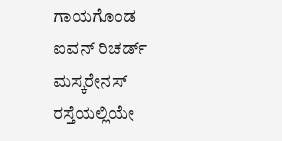ಗಾಯಗೊಂಡ ಐವನ್ ರಿಚರ್ಡ್ ಮಸ್ಕರೇನಸ್ ರಸ್ತೆಯಲ್ಲಿಯೇ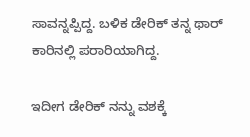ಸಾವನ್ನಪ್ಪಿದ್ದ. ಬಳಿಕ ಡೇರಿಕ್ ತನ್ನ ಥಾರ್ ಕಾರಿನಲ್ಲಿ ಪರಾರಿಯಾಗಿದ್ದ.

ಇದೀಗ ಡೇರಿಕ್ ನನ್ನು ವಶಕ್ಕೆ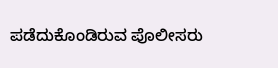ಪಡೆದುಕೊಂಡಿರುವ ಪೊಲೀಸರು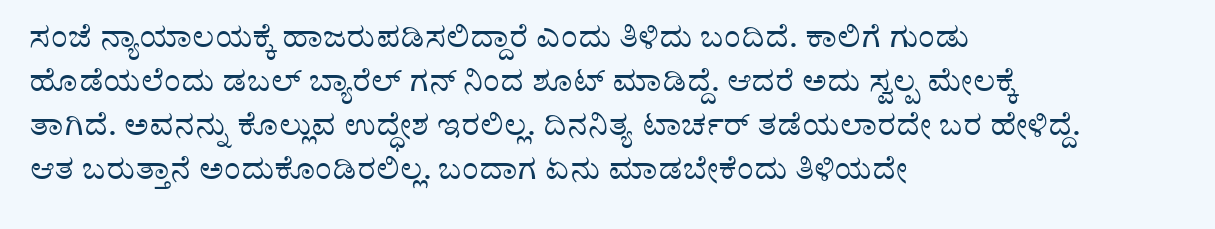ಸಂಜೆ ನ್ಯಾಯಾಲಯಕ್ಕೆ ಹಾಜರುಪಡಿಸಲಿದ್ದಾರೆ ಎಂದು ತಿಳಿದು ಬಂದಿದೆ. ಕಾಲಿಗೆ ಗುಂಡು ಹೊಡೆಯಲೆಂದು ಡಬಲ್ ಬ್ಯಾರೆಲ್ ಗನ್ ನಿಂದ ಶೂಟ್ ಮಾಡಿದ್ದೆ. ಆದರೆ ಅದು ಸ್ವಲ್ಪ ಮೇಲಕ್ಕೆ ತಾಗಿದೆ. ಅವನನ್ನು ಕೊಲ್ಲುವ ಉದ್ಧೇಶ ಇರಲಿಲ್ಲ. ದಿನನಿತ್ಯ ಟಾರ್ಚರ್ ತಡೆಯಲಾರದೇ ಬರ ಹೇಳಿದ್ದೆ. ಆತ ಬರುತ್ತಾನೆ ಅಂದುಕೊಂಡಿರಲಿಲ್ಲ. ಬಂದಾಗ ಏನು ಮಾಡಬೇಕೆಂದು ತಿಳಿಯದೇ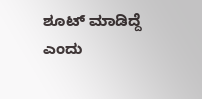ಶೂಟ್ ಮಾಡಿದ್ದೆ ಎಂದು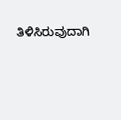ತಿಳಿಸಿರುವುದಾಗಿ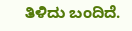ತಿಳಿದು ಬಂದಿದೆ.